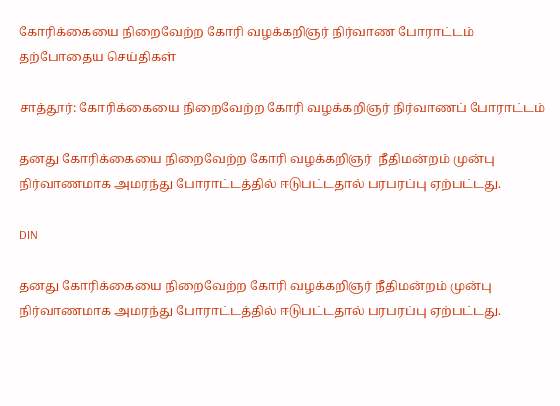கோரிக்கையை நிறைவேற்ற கோரி வழக்கறிஞர் நிர்வாண போராட்டம்
தற்போதைய செய்திகள்

சாத்தூர்: கோரிக்கையை நிறைவேற்ற கோரி வழக்கறிஞர் நிர்வாணப் போராட்டம்

தனது கோரிக்கையை நிறைவேற்ற கோரி வழக்கறிஞர்  நீதிமன்றம் முன்பு நிர்வாணமாக அமரந்து போராட்டத்தில் ஈடுபட்டதால் பரபரப்பு ஏற்பட்டது.

DIN

தனது கோரிக்கையை நிறைவேற்ற கோரி வழக்கறிஞர் நீதிமன்றம் முன்பு நிர்வாணமாக அமரந்து போராட்டத்தில் ஈடுபட்டதால் பரபரப்பு ஏற்பட்டது.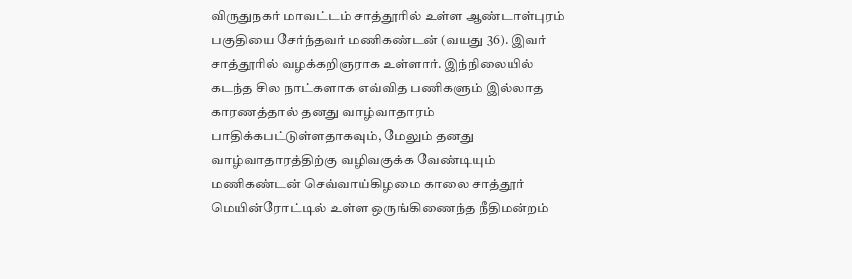விருதுநகர் மாவட்டம் சாத்தூரில் உள்ள ஆண்டாள்புரம் பகுதியை சேர்ந்தவர் மணிகண்டன் (வயது 36). இவர் சாத்தூரில் வழக்கறிஞராக உள்ளார். இந்நிலையில் கடந்த சில நாட்களாக எவ்வித பணிகளும் இல்லாத காரணத்தால் தனது வாழ்வாதாரம் பாதிக்கபட்டுள்ளதாகவும், மேலும் தனது வாழ்வாதாரத்திற்கு வழிவகுக்க வேண்டியும் மணிகண்டன் செவ்வாய்கிழமை காலை சாத்தூர் மெயின்ரோட்டில் உள்ள ஒருங்கிணைந்த நீதிமன்றம்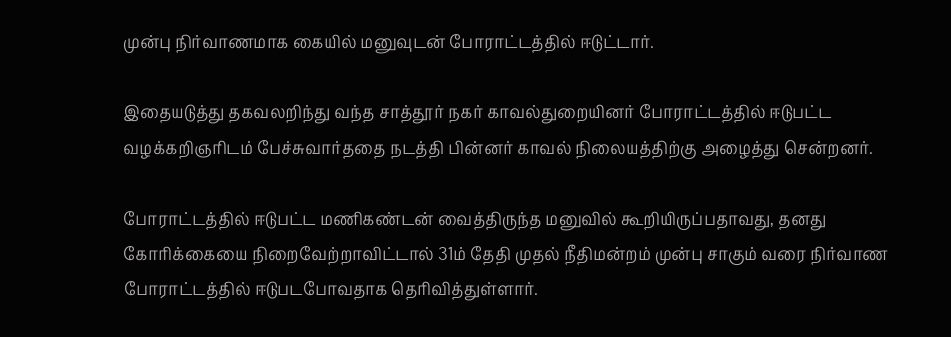முன்பு நிர்வாணமாக கையில் மனுவுடன் போராட்டத்தில் ஈடுட்டார்.

இதையடுத்து தகவலறிந்து வந்த சாத்தூர் நகர் காவல்துறையினர் போராட்டத்தில் ஈடுபட்ட வழக்கறிஞரிடம் பேச்சுவார்ததை நடத்தி பின்னர் காவல் நிலையத்திற்கு அழைத்து சென்றனர்.

போராட்டத்தில் ஈடுபட்ட மணிகண்டன் வைத்திருந்த மனுவில் கூறியிருப்பதாவது, தனது கோரிக்கையை நிறைவேற்றாவிட்டால் 31ம் தேதி முதல் நீதிமன்றம் முன்பு சாகும் வரை நிர்வாண போராட்டத்தில் ஈடுபடபோவதாக தெரிவித்துள்ளார்.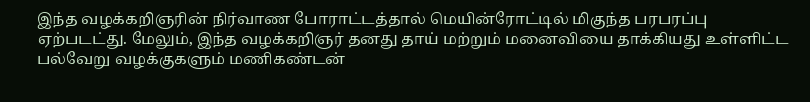இந்த வழக்கறிஞரின் நிர்வாண போராட்டத்தால் மெயின்ரோட்டில் மிகுந்த பரபரப்பு ஏற்படட்து. மேலும், இந்த வழக்கறிஞர் தனது தாய் மற்றும் மனைவியை தாக்கியது உள்ளிட்ட பல்வேறு வழக்குகளும் மணிகண்டன்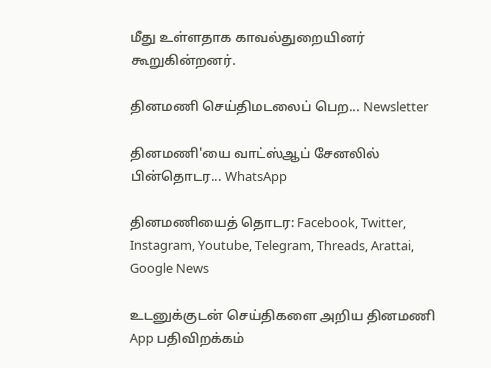மீது உள்ளதாக காவல்துறையினர் கூறுகின்றனர்.

தினமணி செய்திமடலைப் பெற... Newsletter

தினமணி'யை வாட்ஸ்ஆப் சேனலில் பின்தொடர... WhatsApp

தினமணியைத் தொடர: Facebook, Twitter, Instagram, Youtube, Telegram, Threads, Arattai, Google News

உடனுக்குடன் செய்திகளை அறிய தினமணி App பதிவிறக்கம்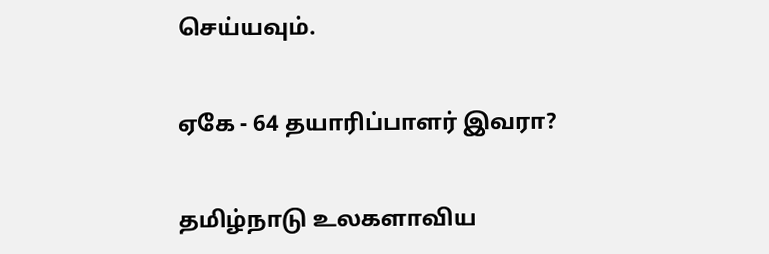செய்யவும்.

ஏகே - 64 தயாரிப்பாளர் இவரா?

தமிழ்நாடு உலகளாவிய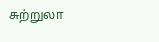சுற்றுலா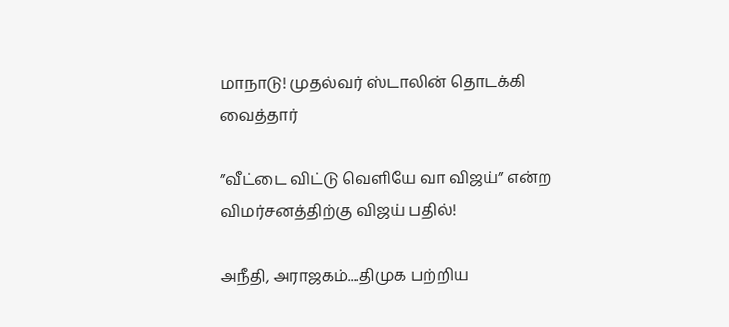மாநாடு! முதல்வர் ஸ்டாலின் தொடக்கி வைத்தார்

”வீட்டை விட்டு வெளியே வா விஜய்” என்ற விமர்சனத்திற்கு விஜய் பதில்!

அநீதி, அராஜகம்....திமுக பற்றிய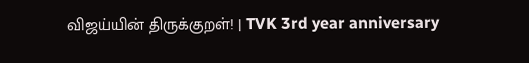விஜய்யின் திருக்குறள்! | TVK 3rd year anniversary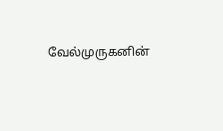வேல்முருகனின்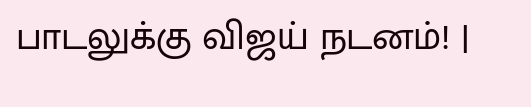பாடலுக்கு விஜய் நடனம்! |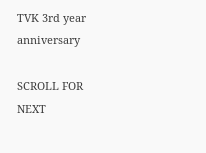TVK 3rd year anniversary

SCROLL FOR NEXT